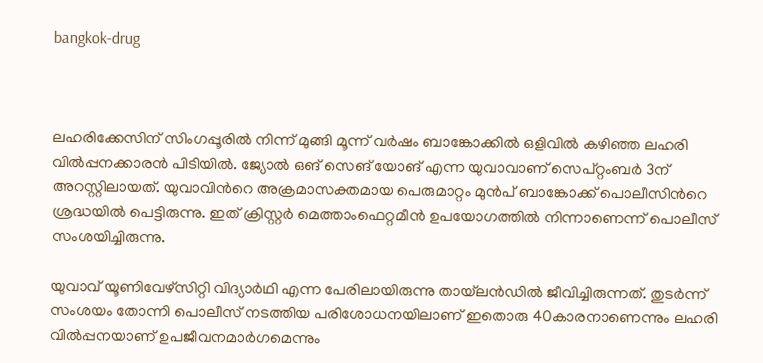bangkok-drug



ലഹരിക്കേസിന് സിംഗപ്പൂരില്‍ നിന്ന് മുങ്ങി മൂന്ന് വര്‍ഷം ബാങ്കോക്കില്‍ ഒളിവില്‍ കഴിഞ്ഞ ലഹരി വില്‍പ്പനക്കാരന്‍ പിടിയില്‍. ജ്യോല്‍ ഒങ് സെങ് യോങ് എന്ന യുവാവാണ് സെപ്റ്റംബര്‍ 3ന് അറസ്റ്റിലായത്. യുവാവിന്‍റെ അക്രമാസക്തമായ പെരുമാറ്റം മുന്‍പ് ബാങ്കോക്ക് പൊലീസിന്‍റെ ശ്രദ്ധയില്‍ പെട്ടിരുന്നു. ഇത് ക്രിസ്റ്റര്‍ മെത്താംഫെറ്റമീന്‍ ഉപയോഗത്തില്‍ നിന്നാണെന്ന് പൊലീസ് സംശയിച്ചിരുന്നു.

യുവാവ് യൂണിവേഴ്സിറ്റി വിദ്യാര്‍ഥി എന്ന പേരിലായിരുന്നു തായ്‌ലന്‍ഡില്‍ ജീവിച്ചിരുന്നത്. തുടര്‍ന്ന് സംശയം തോന്നി പൊലീസ് നടത്തിയ പരിശോധനയിലാണ് ഇതൊരു 40കാരനാണെന്നും ലഹരി വില്‍പ്പനയാണ് ഉപജീവനമാര്‍ഗമെന്നും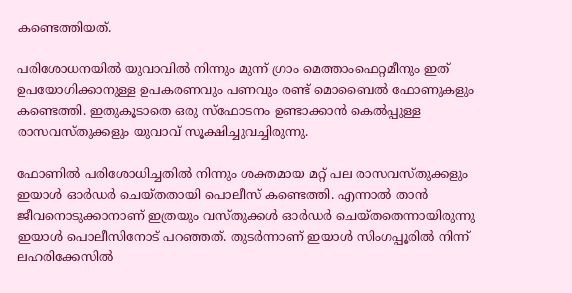കണ്ടെത്തിയത്.

പരിശോധനയില്‍ യുവാവില്‍ നിന്നും മുന്ന് ഗ്രാം മെത്താംഫെറ്റമീനും ഇത് ഉപയോഗിക്കാനുള്ള ഉപകരണവും പണവും രണ്ട് മൊബൈല്‍ ഫോണുകളും കണ്ടെത്തി. ഇതുകൂടാതെ ഒരു സ്ഫോടനം ഉണ്ടാക്കാന്‍ കെല്‍പ്പുള്ള രാസവസ്തുക്കളും യുവാവ് സൂക്ഷിച്ചുവച്ചിരുന്നു.

ഫോണില്‍ പരിശോധിച്ചതില്‍ നിന്നും ശക്തമായ മറ്റ് പല രാസവസ്തുക്കളും ഇയാള്‍ ഓര്‍ഡര്‍ ചെയ്തതായി പൊലീസ് കണ്ടെത്തി. എന്നാല്‍ താന്‍ ജീവനൊടുക്കാനാണ് ഇത്രയും വസ്തുക്കള്‍ ഓര്‍ഡര്‍ ചെയ്തതെന്നായിരുന്നു ഇയാള്‍ പൊലീസിനോട് പറഞ്ഞത്. തുടര്‍ന്നാണ് ഇയാള്‍ സിംഗപ്പൂരില്‍ നിന്ന് ലഹരിക്കേസില്‍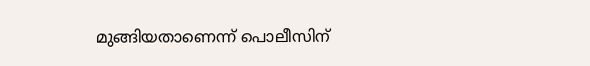മുങ്ങിയതാണെന്ന് പൊലീസിന്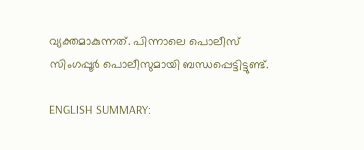വ്യക്തമാകുന്നത്. പിന്നാലെ പൊലീസ് സിംഗപ്പൂര്‍ പൊലീസുമായി ബന്ധപ്പെട്ടിട്ടുണ്ട്.

ENGLISH SUMMARY: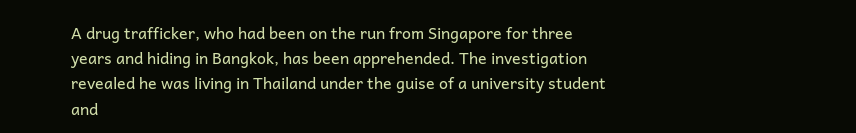A drug trafficker, who had been on the run from Singapore for three years and hiding in Bangkok, has been apprehended. The investigation revealed he was living in Thailand under the guise of a university student and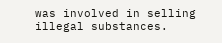was involved in selling illegal substances.